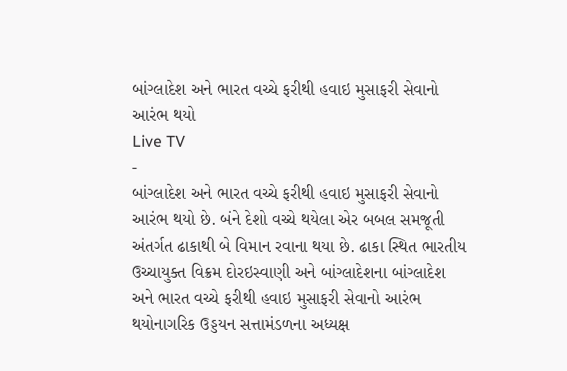બાંગ્લાદેશ અને ભારત વચ્ચે ફરીથી હવાઇ મુસાફરી સેવાનો આરંભ થયો
Live TV
-
બાંગ્લાદેશ અને ભારત વચ્ચે ફરીથી હવાઇ મુસાફરી સેવાનો આરંભ થયો છે. બંને દેશો વચ્ચે થયેલા એર બબલ સમજૂતી અંતર્ગત ઢાકાથી બે વિમાન રવાના થયા છે. ઢાકા સ્થિત ભારતીય ઉચ્ચાયુક્ત વિક્રમ દોરઇસ્વાણી અને બાંગ્લાદેશના બાંગ્લાદેશ અને ભારત વચ્ચે ફરીથી હવાઇ મુસાફરી સેવાનો આરંભ થયોનાગરિક ઉડ્ડયન સત્તામંડળના અધ્યક્ષ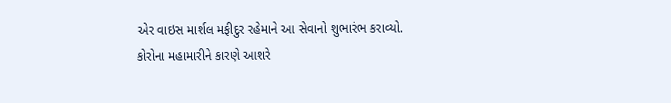એર વાઇસ માર્શલ મફીદુર રહેમાને આ સેવાનો શુભારંભ કરાવ્યો.
કોરોના મહામારીને કારણે આશરે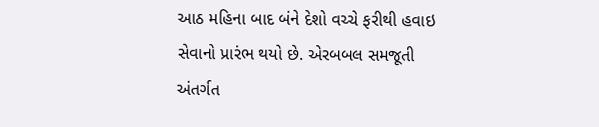આઠ મહિના બાદ બંને દેશો વચ્ચે ફરીથી હવાઇ સેવાનો પ્રારંભ થયો છે. એરબબલ સમજૂતી અંતર્ગત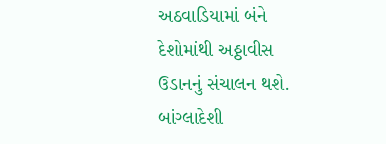અઠવાડિયામાં બંને દેશોમાંથી અઠ્ઠાવીસ ઉડાનનું સંચાલન થશે. બાંગ્લાદેશી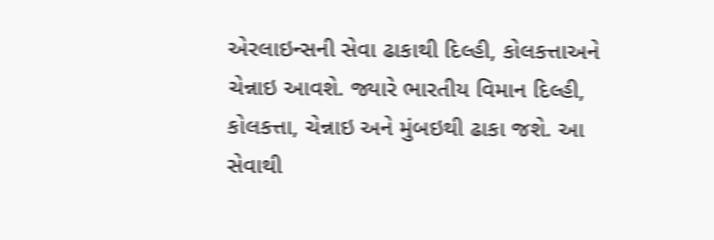એરલાઇન્સની સેવા ઢાકાથી દિલ્હી, કોલકત્તાઅને ચેન્નાઇ આવશે. જ્યારે ભારતીય વિમાન દિલ્હી, કોલકત્તા, ચેન્નાઇ અને મુંબઇથી ઢાકા જશે. આ સેવાથી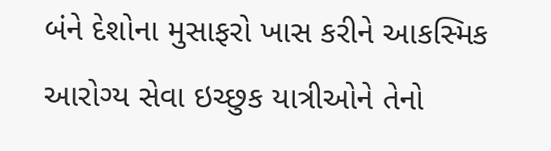બંને દેશોના મુસાફરો ખાસ કરીને આકસ્મિક આરોગ્ય સેવા ઇચ્છુક યાત્રીઓને તેનો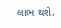લાભ થશે.